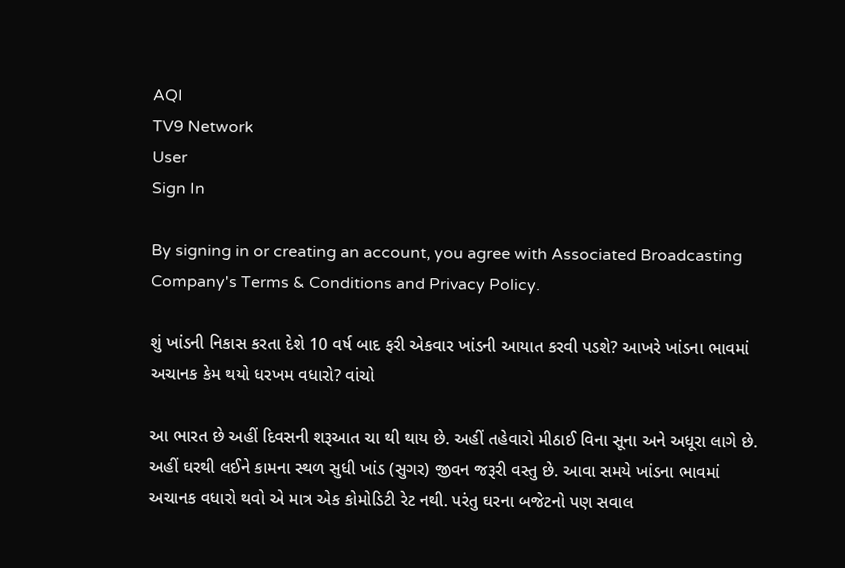AQI
TV9 Network
User
Sign In

By signing in or creating an account, you agree with Associated Broadcasting Company's Terms & Conditions and Privacy Policy.

શું ખાંડની નિકાસ કરતા દેશે 10 વર્ષ બાદ ફરી એકવાર ખાંડની આયાત કરવી પડશે? આખરે ખાંડના ભાવમાં અચાનક કેમ થયો ધરખમ વધારો? વાંચો

આ ભારત છે અહીં દિવસની શરૂઆત ચા થી થાય છે. અહીં તહેવારો મીઠાઈ વિના સૂના અને અધૂરા લાગે છે. અહીં ઘરથી લઈને કામના સ્થળ સુધી ખાંડ (સુગર) જીવન જરૂરી વસ્તુ છે. આવા સમયે ખાંડના ભાવમાં અચાનક વધારો થવો એ માત્ર એક કોમોડિટી રેટ નથી. પરંતુ ઘરના બજેટનો પણ સવાલ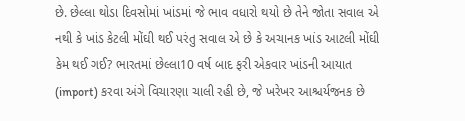છે. છેલ્લા થોડા દિવસોમાં ખાંડમાં જે ભાવ વધારો થયો છે તેને જોતા સવાલ એ નથી કે ખાંડ કેટલી મોંઘી થઈ પરંતુ સવાલ એ છે કે અચાનક ખાંડ આટલી મોંઘી કેમ થઈ ગઈ? ભારતમાં છેલ્લા10 વર્ષ બાદ ફરી એકવાર ખાંડની આયાત (import) કરવા અંગે વિચારણા ચાલી રહી છે, જે ખરેખર આશ્ચર્યજનક છે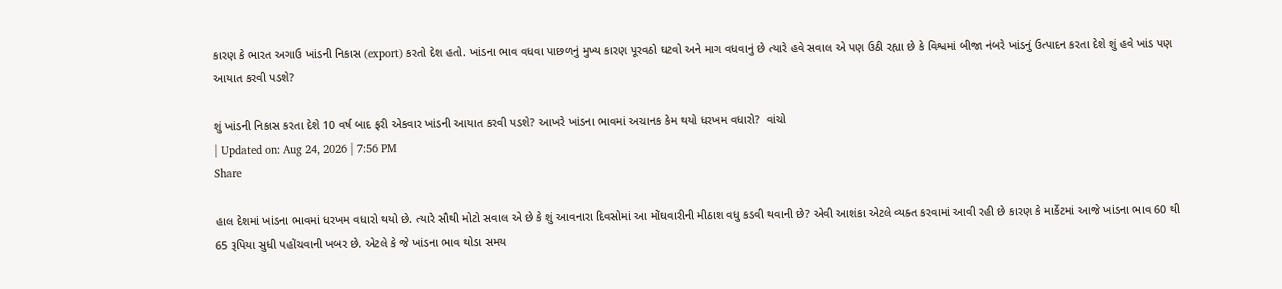કારણ કે ભારત અગાઉ ખાંડની નિકાસ (export) કરતો દેશ હતો. ખાંડના ભાવ વધવા પાછળનું મુખ્ય કારણ પૂરવઠો ઘટવો અને માગ વધવાનું છે ત્યારે હવે સવાલ એ પણ ઉઠી રહ્યા છે કે વિશ્વમાં બીજા નંબરે ખાંડનું ઉત્પાદન કરતા દેશે શું હવે ખાંડ પણ આયાત કરવી પડશે?

શું ખાંડની નિકાસ કરતા દેશે 10 વર્ષ બાદ ફરી એકવાર ખાંડની આયાત કરવી પડશે? આખરે ખાંડના ભાવમાં અચાનક કેમ થયો ધરખમ વધારો?  વાંચો
| Updated on: Aug 24, 2026 | 7:56 PM
Share

હાલ દેશમાં ખાંડના ભાવમાં ધરખમ વધારો થયો છે. ત્યારે સૌથી મોટો સવાલ એ છે કે શું આવનારા દિવસોમાં આ મોંઘવારીની મીઠાશ વધુ કડવી થવાની છે? એવી આશંકા એટલે વ્યક્ત કરવામાં આવી રહી છે કારણ કે માર્કેટમાં આજે ખાંડના ભાવ 60 થી 65 રૂપિયા સુધી પહોંચવાની ખબર છે. એટલે કે જે ખાંડના ભાવ થોડા સમય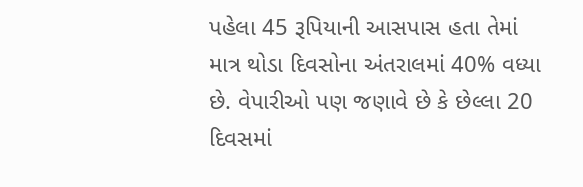પહેલા 45 રૂપિયાની આસપાસ હતા તેમાં માત્ર થોડા દિવસોના અંતરાલમાં 40% વધ્યા છે. વેપારીઓ પણ જણાવે છે કે છેલ્લા 20 દિવસમાં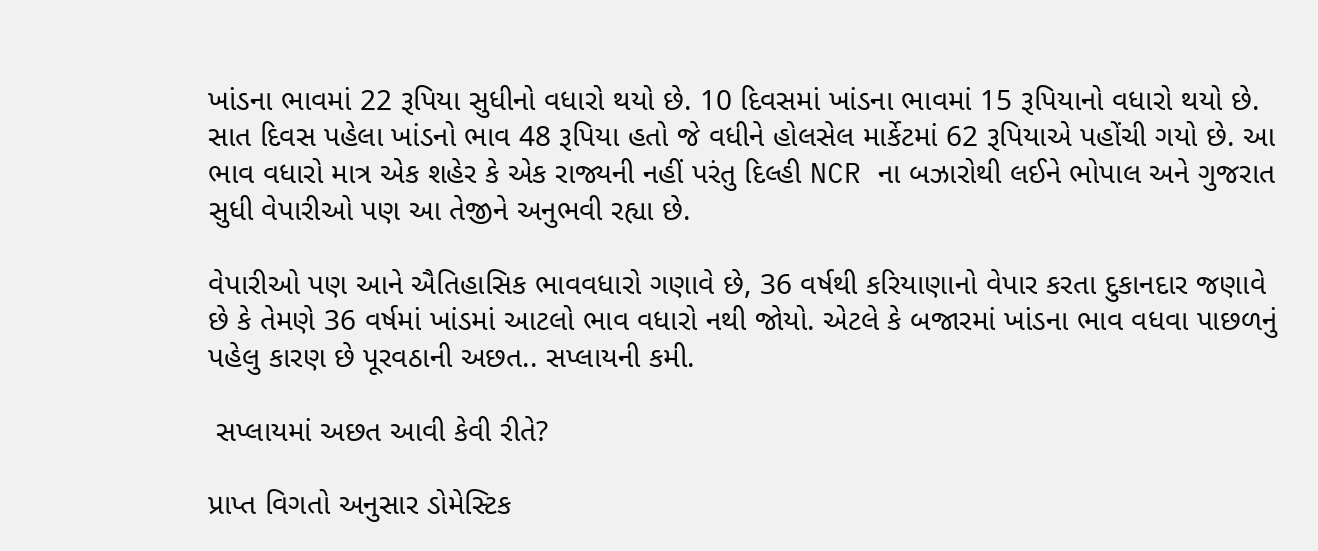ખાંડના ભાવમાં 22 રૂપિયા સુધીનો વધારો થયો છે. 10 દિવસમાં ખાંડના ભાવમાં 15 રૂપિયાનો વધારો થયો છે. સાત દિવસ પહેલા ખાંડનો ભાવ 48 રૂપિયા હતો જે વધીને હોલસેલ માર્કેટમાં 62 રૂપિયાએ પહોંચી ગયો છે. આ ભાવ વધારો માત્ર એક શહેર કે એક રાજ્યની નહીં પરંતુ દિલ્હી NCR ના બઝારોથી લઈને ભોપાલ અને ગુજરાત સુધી વેપારીઓ પણ આ તેજીને અનુભવી રહ્યા છે.

વેપારીઓ પણ આને ઐતિહાસિક ભાવવધારો ગણાવે છે, 36 વર્ષથી કરિયાણાનો વેપાર કરતા દુકાનદાર જણાવે છે કે તેમણે 36 વર્ષમાં ખાંડમાં આટલો ભાવ વધારો નથી જોયો. એટલે કે બજારમાં ખાંડના ભાવ વધવા પાછળનું પહેલુ કારણ છે પૂરવઠાની અછત.. સપ્લાયની કમી.

 સપ્લાયમાં અછત આવી કેવી રીતે?

પ્રાપ્ત વિગતો અનુસાર ડોમેસ્ટિક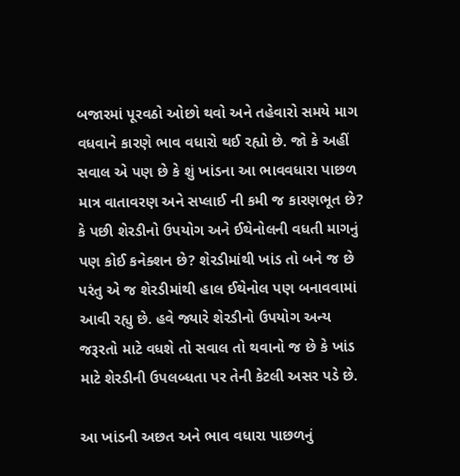બજારમાં પૂરવઠો ઓછો થવો અને તહેવારો સમયે માગ વધવાને કારણે ભાવ વધારો થઈ રહ્યો છે. જો કે અહીં સવાલ એ પણ છે કે શું ખાંડના આ ભાવવધારા પાછળ માત્ર વાતાવરણ અને સપ્લાઈ ની કમી જ કારણભૂત છે? કે પછી શેરડીનો ઉપયોગ અને ઈથેનોલની વધતી માગનું પણ કોઈ કનેક્શન છે? શેરડીમાંથી ખાંડ તો બને જ છે પરંતુ એ જ શેરડીમાંથી હાલ ઈથેનોલ પણ બનાવવામાં આવી રહ્યુ છે. હવે જ્યારે શેરડીનો ઉપયોગ અન્ય જરૂરતો માટે વધશે તો સવાલ તો થવાનો જ છે કે ખાંડ માટે શેરડીની ઉપલબ્ધતા પર તેની કેટલી અસર પડે છે.

આ ખાંડની અછત અને ભાવ વધારા પાછળનું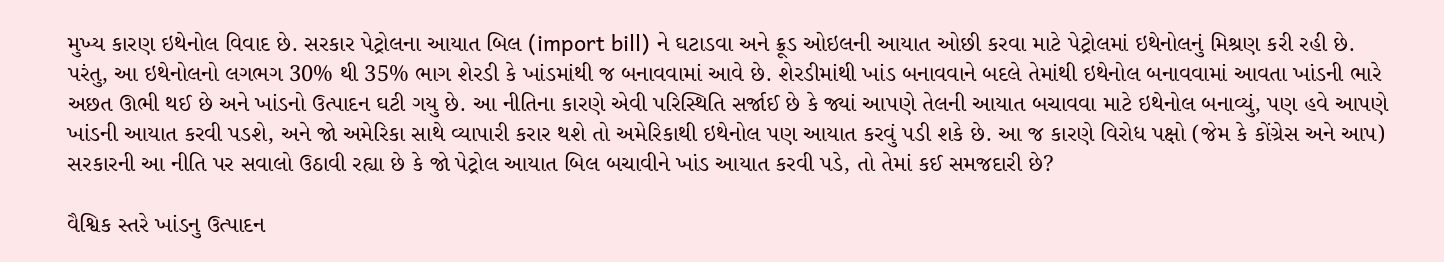મુખ્ય કારણ ઇથેનોલ વિવાદ છે. સરકાર પેટ્રોલના આયાત બિલ (import bill) ને ઘટાડવા અને ક્રૂડ ઓઇલની આયાત ઓછી કરવા માટે પેટ્રોલમાં ઇથેનોલનું મિશ્રણ કરી રહી છે. પરંતુ, આ ઇથેનોલનો લગભગ 30% થી 35% ભાગ શેરડી કે ખાંડમાંથી જ બનાવવામાં આવે છે. શેરડીમાંથી ખાંડ બનાવવાને બદલે તેમાંથી ઇથેનોલ બનાવવામાં આવતા ખાંડની ભારે અછત ઊભી થઈ છે અને ખાંડનો ઉત્પાદન ઘટી ગયુ છે. આ નીતિના કારણે એવી પરિસ્થિતિ સર્જાઈ છે કે જ્યાં આપણે તેલની આયાત બચાવવા માટે ઇથેનોલ બનાવ્યું, પણ હવે આપણે ખાંડની આયાત કરવી પડશે, અને જો અમેરિકા સાથે વ્યાપારી કરાર થશે તો અમેરિકાથી ઇથેનોલ પણ આયાત કરવું પડી શકે છે. આ જ કારણે વિરોધ પક્ષો (જેમ કે કોંગ્રેસ અને આપ) સરકારની આ નીતિ પર સવાલો ઉઠાવી રહ્યા છે કે જો પેટ્રોલ આયાત બિલ બચાવીને ખાંડ આયાત કરવી પડે, તો તેમાં કઈ સમજદારી છે?

વૈશ્વિક સ્તરે ખાંડનુ ઉત્પાદન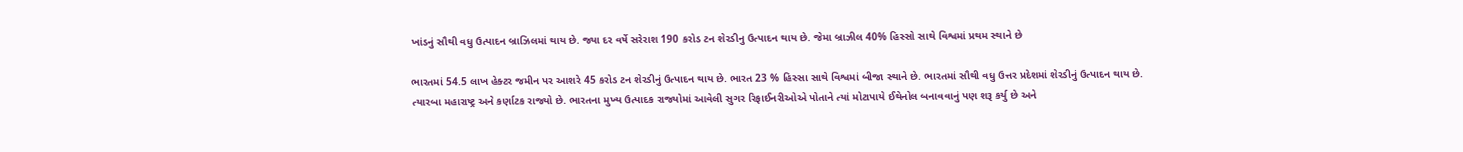ખાંડનું સૌથી વધુ ઉત્પાદન બ્રાઝિલમાં થાય છે. જ્યા દર વર્ષે સરેરાશ 190 કરોડ ટન શેરડીનુ ઉત્પાદન થાય છે. જેમા બ્રાઝીલ 40% હિસ્સો સાથે વિશ્વમાં પ્રથમ સ્થાને છે

ભારતમાં 54.5 લાખ હેક્ટર જમીન પર આશરે 45 કરોડ ટન શેરડીનું ઉત્પાદન થાય છે. ભારત 23 % હિસ્સા સાથે વિશ્વમાં બીજા સ્થાને છે. ભારતમાં સૌથી વધુ ઉત્તર પ્રદેશમાં શેરડીનું ઉત્પાદન થાય છે. ત્યારબા મહારાષ્ટ્ર અને કર્ણાટક રાજ્યો છે. ભારતના મુખ્ય ઉત્પાદક રાજ્યોમાં આવેલી સુગર રિફાઈનરીઓએ પોતાને ત્યાં મોટાપાયે ઈથેનોલ બનાવવાનું પણ શરૂ કર્યુ છે અને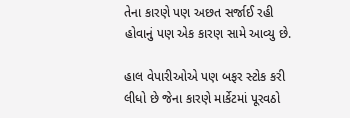તેના કારણે પણ અછત સર્જાઈ રહી હોવાનું પણ એક કારણ સામે આવ્યુ છે.

હાલ વેપારીઓએ પણ બફર સ્ટોક કરી લીધો છે જેના કારણે માર્કેટમાં પૂરવઠો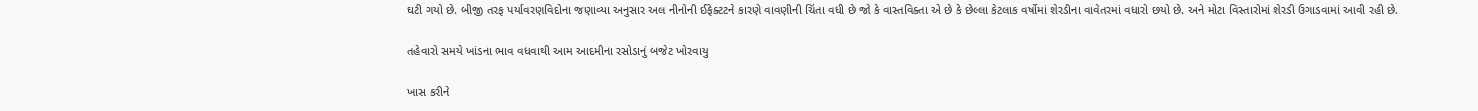ઘટી ગયો છે. બીજી તરફ પર્યાવરણવિદોના જણાવ્યા અનુસાર અલ નીનોની ઈફેક્ટટને કારણે વાવણીની ચિંતા વધી છે જો કે વાસ્તવિક્તા એ છે કે છેલ્લા કેટલાક વર્ષોમાં શેરડીના વાવેતરમાં વધારો છયો છે. અને મોટા વિસ્તારોમાં શેરડી ઉગાડવામાં આવી રહી છે.

તહેવારો સમયે ખાંડના ભાવ વધવાથી આમ આદમીના રસોડાનું બજેટ ખોરવાયુ

ખાસ કરીને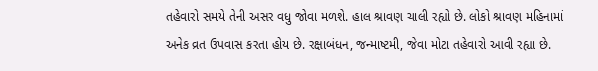તહેવારો સમયે તેની અસર વધુ જોવા મળશે. હાલ શ્રાવણ ચાલી રહ્યો છે. લોકો શ્રાવણ મહિનામાં અનેક વ્રત ઉપવાસ કરતા હોય છે. રક્ષાબંધન, જન્માષ્ટમી, જેવા મોટા તહેવારો આવી રહ્યા છે.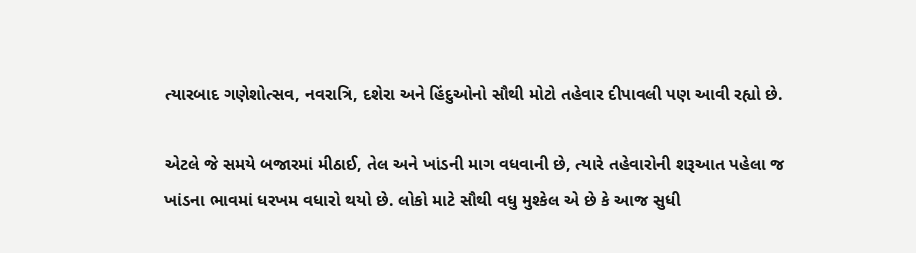ત્યારબાદ ગણેશોત્સવ, નવરાત્રિ, દશેરા અને હિંદુઓનો સૌથી મોટો તહેવાર દીપાવલી પણ આવી રહ્યો છે.

એટલે જે સમયે બજારમાં મીઠાઈ, તેલ અને ખાંડની માગ વધવાની છે, ત્યારે તહેવારોની શરૂઆત પહેલા જ ખાંડના ભાવમાં ધરખમ વધારો થયો છે. લોકો માટે સૌથી વધુ મુશ્કેલ એ છે કે આજ સુધી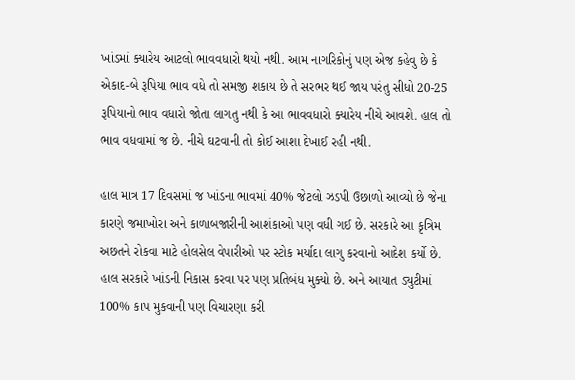ખાંડમાં ક્યારેય આટલો ભાવવધારો થયો નથી. આમ નાગરિકોનું પણ એજ કહેવુ છે કે એકાદ-બે રૂપિયા ભાવ વધે તો સમજી શકાય છે તે સરભર થઈ જાય પરંતુ સીધો 20-25 રૂપિયાનો ભાવ વધારો જોતા લાગતુ નથી કે આ ભાવવધારો ક્યારેય નીચે આવશે. હાલ તો ભાવ વધવામાં જ છે. નીચે ઘટવાની તો કોઈ આશા દેખાઈ રહી નથી.

હાલ માત્ર 17 દિવસમાં જ ખાંડના ભાવમાં 40% જેટલો ઝડપી ઉછાળો આવ્યો છે જેના કારણે જમાખોરા અને કાળાબજારીની આશંકાઓ પણ વધી ગઈ છે. સરકારે આ કૃત્રિમ અછતને રોકવા માટે હોલસેલ વેપારીઓ પર સ્ટોક મર્યાદા લાગુ કરવાનો આદેશ કર્યો છે. હાલ સરકારે ખાંડની નિકાસ કરવા પર પણ પ્રતિબંધ મુક્યો છે. અને આયાત ડ્યુટીમાં 100% કાપ મુકવાની પણ વિચારણા કરી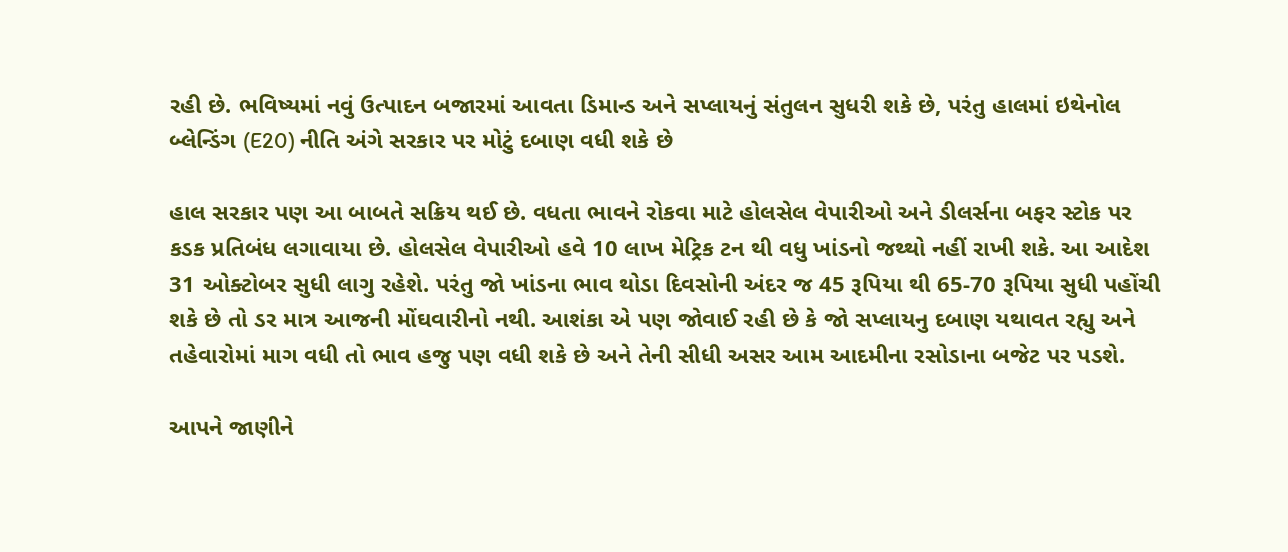રહી છે. ભવિષ્યમાં નવું ઉત્પાદન બજારમાં આવતા ડિમાન્ડ અને સપ્લાયનું સંતુલન સુધરી શકે છે, પરંતુ હાલમાં ઇથેનોલ બ્લેન્ડિંગ (E20) નીતિ અંગે સરકાર પર મોટું દબાણ વધી શકે છે

હાલ સરકાર પણ આ બાબતે સક્રિય થઈ છે. વધતા ભાવને રોકવા માટે હોલસેલ વેપારીઓ અને ડીલર્સના બફર સ્ટોક પર કડક પ્રતિબંધ લગાવાયા છે. હોલસેલ વેપારીઓ હવે 10 લાખ મેટ્રિક ટન થી વધુ ખાંડનો જથ્થો નહીં રાખી શકે. આ આદેશ 31 ઓક્ટોબર સુધી લાગુ રહેશે. પરંતુ જો ખાંડના ભાવ થોડા દિવસોની અંદર જ 45 રૂપિયા થી 65-70 રૂપિયા સુધી પહોંચી શકે છે તો ડર માત્ર આજની મોંઘવારીનો નથી. આશંકા એ પણ જોવાઈ રહી છે કે જો સપ્લાયનુ દબાણ યથાવત રહ્યુ અને તહેવારોમાં માગ વધી તો ભાવ હજુ પણ વધી શકે છે અને તેની સીધી અસર આમ આદમીના રસોડાના બજેટ પર પડશે.

આપને જાણીને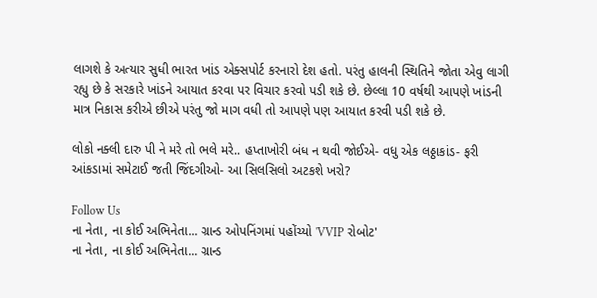લાગશે કે અત્યાર સુધી ભારત ખાંડ એક્સપોર્ટ કરનારો દેશ હતો. પરંતુ હાલની સ્થિતિને જોતા એવુ લાગી રહ્યુ છે કે સરકારે ખાંડને આયાત કરવા પર વિચાર કરવો પડી શકે છે. છેલ્લા 10 વર્ષથી આપણે ખાંડની માત્ર નિકાસ કરીએ છીએ પરંતુ જો માગ વધી તો આપણે પણ આયાત કરવી પડી શકે છે.

લોકો નક્લી દારુ પી ને મરે તો ભલે મરે.. હપ્તાખોરી બંધ ન થવી જોઈએ- વધુ એક લઠ્ઠાકાંડ- ફરી આંકડામાં સમેટાઈ જતી જિંદગીઓ- આ સિલસિલો અટકશે ખરો?

Follow Us
ના નેતા, ના કોઈ અભિનેતા... ગ્રાન્ડ ઓપનિંગમાં પહોંચ્યો 'VVIP રોબોટ'
ના નેતા, ના કોઈ અભિનેતા... ગ્રાન્ડ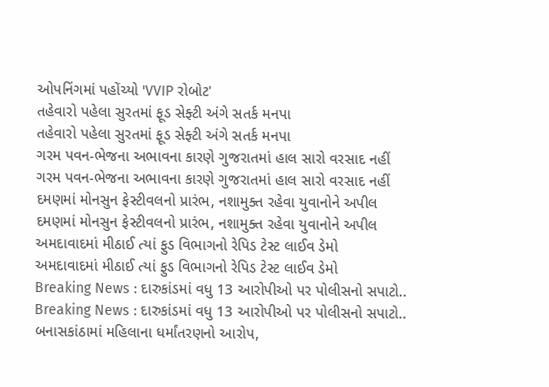ઓપનિંગમાં પહોંચ્યો 'VVIP રોબોટ'
તહેવારો પહેલા સુરતમાં ફૂડ સેફ્ટી અંગે સતર્ક મનપા
તહેવારો પહેલા સુરતમાં ફૂડ સેફ્ટી અંગે સતર્ક મનપા
ગરમ પવન-ભેજના અભાવના કારણે ગુજરાતમાં હાલ સારો વરસાદ નહીં
ગરમ પવન-ભેજના અભાવના કારણે ગુજરાતમાં હાલ સારો વરસાદ નહીં
દમણમાં મોનસુન ફેસ્ટીવલનો પ્રારંભ, નશામુક્ત રહેવા યુવાનોને અપીલ
દમણમાં મોનસુન ફેસ્ટીવલનો પ્રારંભ, નશામુક્ત રહેવા યુવાનોને અપીલ
અમદાવાદમાં મીઠાઈ ત્યાં ફુડ વિભાગનો રેપિડ ટેસ્ટ લાઈવ ડેમો
અમદાવાદમાં મીઠાઈ ત્યાં ફુડ વિભાગનો રેપિડ ટેસ્ટ લાઈવ ડેમો
Breaking News : દારુકાંડમાં વધુ 13 આરોપીઓ પર પોલીસનો સપાટો..
Breaking News : દારુકાંડમાં વધુ 13 આરોપીઓ પર પોલીસનો સપાટો..
બનાસકાંઠામાં મહિલાના ધર્માંતરણનો આરોપ,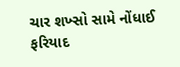ચાર શખ્સો સામે નોંધાઈ ફરિયાદ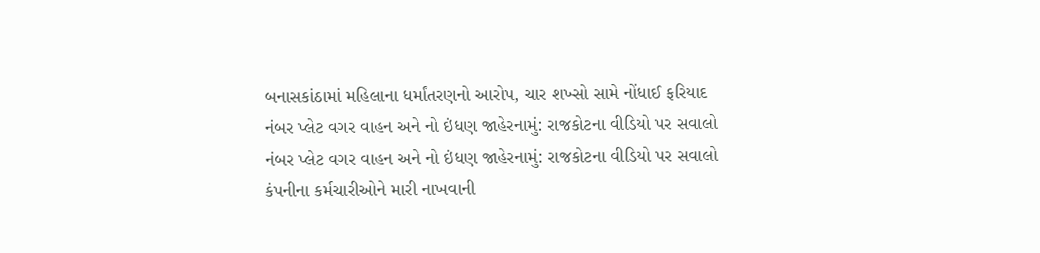બનાસકાંઠામાં મહિલાના ધર્માંતરણનો આરોપ, ચાર શખ્સો સામે નોંધાઈ ફરિયાદ
નંબર પ્લેટ વગર વાહન અને નો ઇંધણ જાહેરનામું: રાજકોટના વીડિયો પર સવાલો
નંબર પ્લેટ વગર વાહન અને નો ઇંધણ જાહેરનામું: રાજકોટના વીડિયો પર સવાલો
કંપનીના કર્મચારીઓને મારી નાખવાની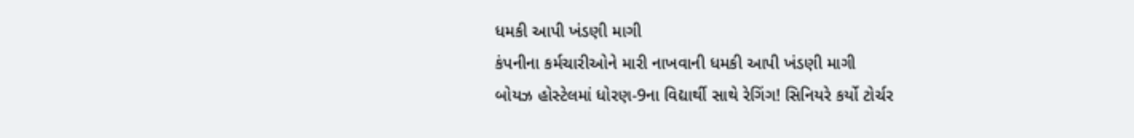ધમકી આપી ખંડણી માગી
કંપનીના કર્મચારીઓને મારી નાખવાની ધમકી આપી ખંડણી માગી
બોયઝ હોસ્ટેલમાં ધોરણ-9ના વિદ્યાર્થી સાથે રેગિંગ! સિનિયરે કર્યો ટોર્ચર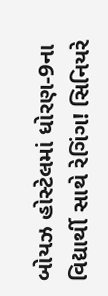બોયઝ હોસ્ટેલમાં ધોરણ-9ના વિદ્યાર્થી સાથે રેગિંગ! સિનિયરે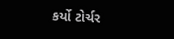કર્યો ટોર્ચર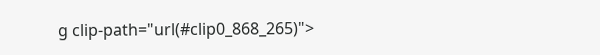g clip-path="url(#clip0_868_265)">